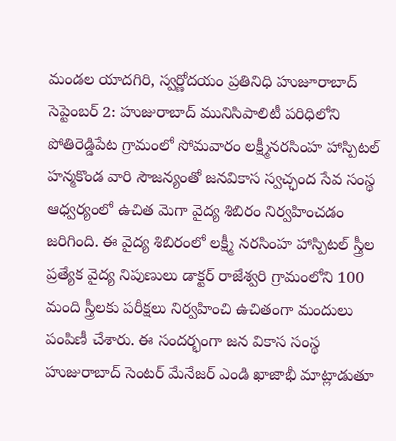మండల యాదగిరి, స్వర్ణోదయం ప్రతినిధి హుజూరాబాద్ సెప్టెంబర్ 2: హుజురాబాద్ మునిసిపాలిటీ పరిధిలోని పోతిరెడ్డిపేట గ్రామంలో సోమవారం లక్ష్మీనరసింహ హాస్పిటల్ హన్మకొండ వారి సౌజన్యంతో జనవికాస స్వచ్ఛంద సేవ సంస్థ ఆధ్వర్యంలో ఉచిత మెగా వైద్య శిబిరం నిర్వహించడం జరిగింది. ఈ వైద్య శిబిరంలో లక్ష్మీ నరసింహ హాస్పిటల్ స్త్రీల ప్రత్యేక వైద్య నిపుణులు డాక్టర్ రాజేశ్వరి గ్రామంలోని 100 మంది స్త్రీలకు పరీక్షలు నిర్వహించి ఉచితంగా మందులు పంపిణీ చేశారు. ఈ సందర్భంగా జన వికాస సంస్థ హుజురాబాద్ సెంటర్ మేనేజర్ ఎండి ఖాజాభీ మాట్లాడుతూ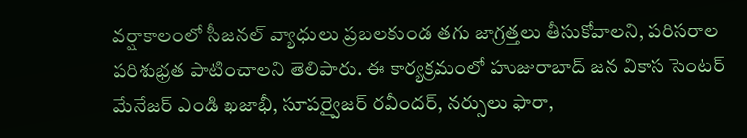వర్షాకాలంలో సీజనల్ వ్యాధులు ప్రబలకుండ తగు జాగ్రత్తలు తీసుకోవాలని, పరిసరాల పరిశుభ్రత పాటించాలని తెలిపారు. ఈ కార్యక్రమంలో హుజురాబాద్ జన వికాస సెంటర్ మేనేజర్ ఎండి ఖజాభీ, సూపర్వైజర్ రవీందర్, నర్సులు ఫారా,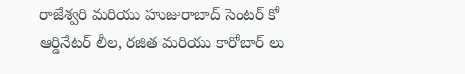రాజేశ్వరి మరియు హుజురాబాద్ సెంటర్ కో ఆర్డినేటర్ లీల, రజిత మరియు కారోబార్ లు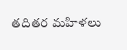తదితర మహిళలు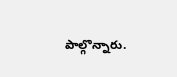పాల్గొన్నారు.